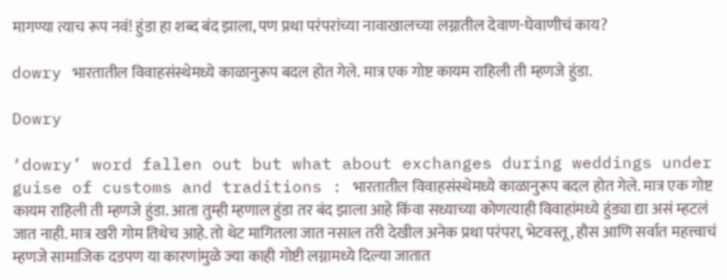मागण्या त्याच रूप नवं! हुंडा हा शब्द बंद झाला, पण प्रथा परंपरांच्या नावाखालच्या लग्नातील देवाण-घेवाणीचं काय?

dowry भारतातील विवाहसंस्थेमध्ये काळानुरूप बदल होत गेले. मात्र एक गोष्ट कायम राहिली ती म्हणजे हुंडा.

Dowry

‘dowry’ word fallen out but what about exchanges during weddings under guise of customs and traditions : भारतातील विवाहसंस्थेमध्ये काळानुरूप बदल होत गेले. मात्र एक गोष्ट कायम राहिली ती म्हणजे हुंडा. आता तुम्ही म्हणाल हुंडा तर बंद झाला आहे किंवा सध्याच्या कोणत्याही विवाहांमध्ये हुंड्या द्या असं म्हटलं जात नाही. मात्र खरी गोम तिथेच आहे. तो थेट मागितला जात नसाल तरी देखील अनेक प्रथा परंपरा, भेटवस्तू , हौस आणि सर्वात महत्त्वाचं म्हणजे सामाजिक दडपण या कारणांमुळे ज्या काही गोष्टी लग्नामध्ये दिल्या जातात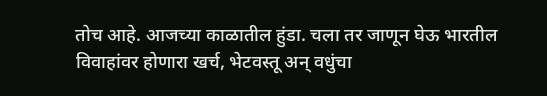तोच आहे. आजच्या काळातील हुंडा. चला तर जाणून घेऊ भारतील विवाहांवर होणारा खर्च, भेटवस्तू अन् वधुंचा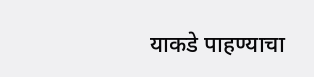याकडे पाहण्याचा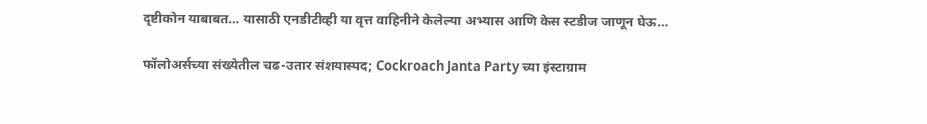दृष्टीकोन याबाबत… यासाठी एनडीटीव्ही या वृत्त वाहिनीने केलेल्या अभ्यास आणि केस स्टडीज जाणून घेऊ…

फॉलोअर्सच्या संख्येतील चढ-उतार संशयास्पद; Cockroach Janta Party च्या इंस्टाग्राम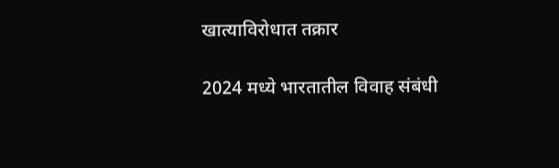खात्याविरोधात तक्रार

2024 मध्ये भारतातील विवाह संबंधी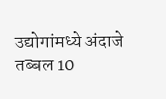उद्योगांमध्ये अंदाजे तब्बल 10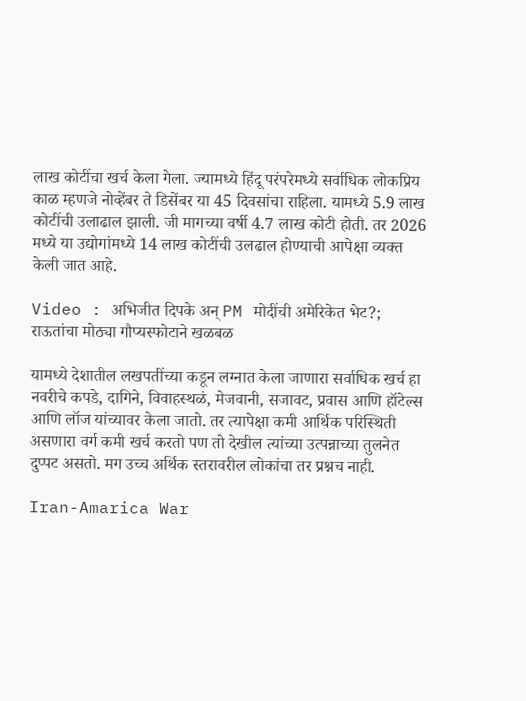लाख कोटींचा खर्च केला गेला. ज्यामध्ये हिंदू परंपरेमध्ये सर्वाधिक लोकप्रिय काळ म्हणजे नोव्हेंबर ते डिसेंबर या 45 दिवसांचा राहिला. यामध्ये 5.9 लाख कोटींची उलाढाल झाली. जी मागच्या वर्षी 4.7 लाख कोटी होती. तर 2026 मध्ये या उद्योगांमध्ये 14 लाख कोटींची उलढाल होण्याची आपेक्षा व्यक्त केली जात आहे.

Video : अभिजीत दिपके अन् PM मोदींची अमेरिकेत भेट?; राऊतांचा मोठ्या गौप्यस्फोटाने खळबळ

यामध्ये देशातील लखपतींच्या कडून लग्नात केला जाणारा सर्वाधिक खर्च हा नवरीचे कपडे, दागिने, विवाहस्थळं, मेजवानी, सजावट, प्रवास आणि हॉटेल्स आणि लॉज यांच्यावर केला जातो. तर त्यापेक्षा कमी आर्थिक परिस्थिती असणारा वर्ग कमी खर्च करतो पण तो देखील त्यांच्या उत्पन्नाच्या तुलनेत दुप्पट असतो. मग उच्च अर्थिक स्तरावरील लोकांचा तर प्रश्नच नाही.

Iran-Amarica War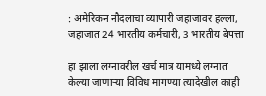: अमेरिकन नौदलाचा व्यापारी जहाजावर हल्ला, जहाजात 24 भारतीय कर्मचारी, 3 भारतीय बेपत्ता

हा झाला लग्नावरील खर्च मात्र यामध्ये लग्नात केल्या जाणाऱ्या विविध मागण्या त्यादेखील काही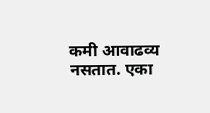कमी आवाढव्य नसतात. एका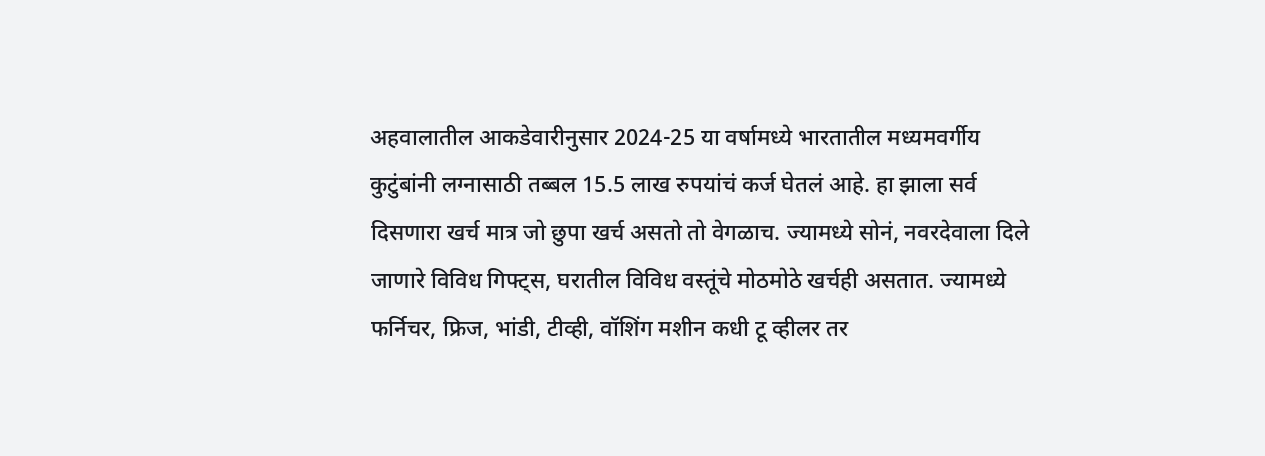अहवालातील आकडेवारीनुसार 2024-25 या वर्षामध्ये भारतातील मध्यमवर्गीय कुटुंबांनी लग्नासाठी तब्बल 15.5 लाख रुपयांचं कर्ज घेतलं आहे. हा झाला सर्व दिसणारा खर्च मात्र जो छुपा खर्च असतो तो वेगळाच. ज्यामध्ये सोनं, नवरदेवाला दिले जाणारे विविध गिफ्ट्स, घरातील विविध वस्तूंचे मोठमोठे खर्चही असतात. ज्यामध्ये फर्निचर, फ्रिज, भांडी, टीव्ही, वॉशिंग मशीन कधी टू व्हीलर तर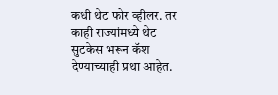कधी थेट फोर व्हीलर. तर काही राज्यांमध्ये थेट सुटकेस भरून कॅश देण्याच्याही प्रथा आहेत.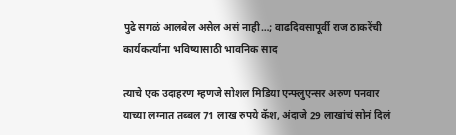पुढे सगळं आलबेल असेल असं नाही…; वाढदिवसापूर्वी राज ठाकरेंची कार्यकर्त्यांना भविष्यासाठी भावनिक साद

त्याचे एक उदाहरण म्हणजे सोशल मिडिया एन्फ्लुएन्सर अरुण पनवार याच्या लग्नात तब्बल 71 लाख रुपये कॅश, अंदाजे 29 लाखांचं सोनं दिलं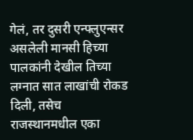गेलं, तर दुसरी एन्फ्लुएन्सर असलेली मानसी हिच्या पालकांनी देखील तिच्या लग्नात सात लाखांची रोकड दिली, तसेच राजस्थानमधील एका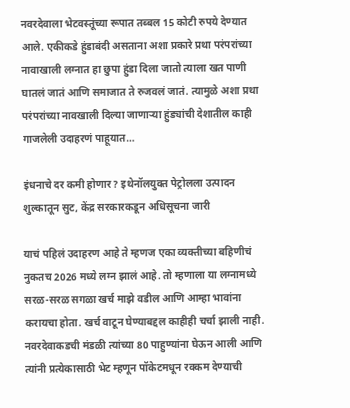नवरदेवाला भेटवस्तूंच्या रूपात तब्बल 15 कोटी रुपये देण्यात आले. एकीकडे हुंडाबंदी असताना अशा प्रकारे प्रथा परंपरांच्या नावाखाली लग्नात हा छुपा हुंडा दिला जातो त्याला खत पाणी घातलं जातं आणि समाजात ते रुजवलं जातं. त्यामुळे अशा प्रथा परंपरांच्या नावखाली दिल्या जाणाऱ्या हुंड्यांची देशातील काही गाजलेली उदाहरणं पाहूयात…

इंधनाचे दर कमी होणार? इथेनॉलयुक्त पेट्रोलला उत्पादन शुल्कातून सुट, केंद्र सरकारकडून अधिसूचना जारी

याचं पहिलं उदाहरण आहे ते म्हणज एका व्यक्तीच्या बहिणीचं नुकतच 2026 मध्ये लग्न झालं आहे. तो म्हणाला या लग्नामध्ये सरळ-सरळ सगळा खर्च माझे वडील आणि आम्हा भावांना करायचा होता. खर्च वाटून घेण्याबद्दल काहीही चर्चा झाली नाही. नवरदेवाकडची मंडळी त्यांच्या 80 पाहुण्यांना घेऊन आली आणि त्यांनी प्रत्येकासाठी भेट म्हणून पॉकेटमधून रक्कम देण्याची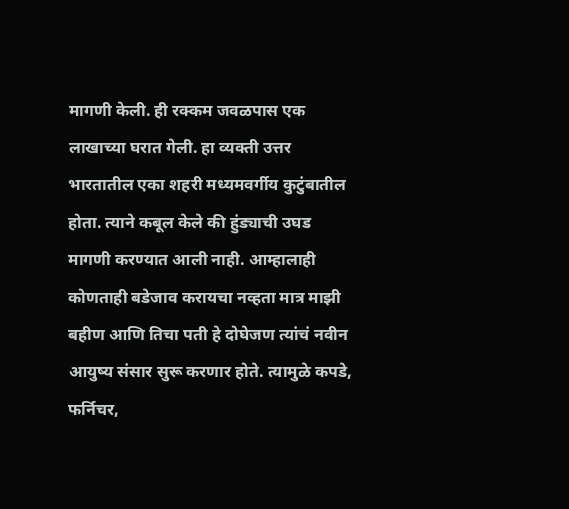मागणी केली. ही रक्कम जवळपास एक लाखाच्या घरात गेली. हा व्यक्ती उत्तर भारतातील एका शहरी मध्यमवर्गीय कुटुंबातील होता. त्याने कबूल केले की हुंड्याची उघड मागणी करण्यात आली नाही. आम्हालाही कोणताही बडेजाव करायचा नव्हता मात्र माझी बहीण आणि तिचा पती हे दोघेजण त्यांचं नवीन आयुष्य संसार सुरू करणार होते. त्यामुळे कपडे, फर्निचर,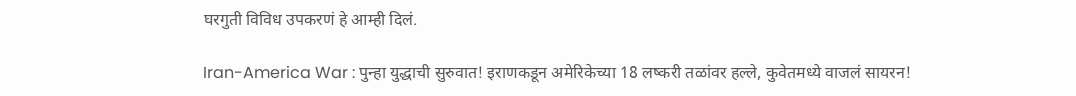घरगुती विविध उपकरणं हे आम्ही दिलं.

Iran-America War : पुन्हा युद्धाची सुरुवात! इराणकडून अमेरिकेच्या 18 लष्करी तळांवर हल्ले, कुवेतमध्ये वाजलं सायरन!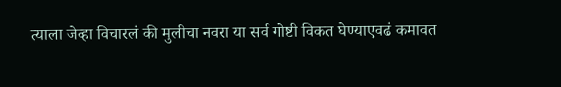त्याला जेव्हा विचारलं की मुलीचा नवरा या सर्व गोष्टी विकत घेण्याएवढं कमावत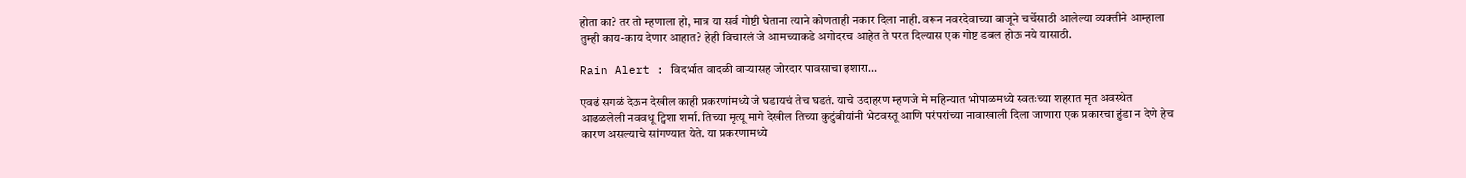होता का? तर तो म्हणाला हो, मात्र या सर्व गोष्टी घेताना त्याने कोणताही नकार दिला नाही. वरून नवरदेवाच्या बाजूने चर्चेसाठी आलेल्या व्यक्तीने आम्हाला तुम्ही काय-काय देणार आहात? हेही विचारलं जे आमच्याकडे अगोदरच आहेत ते परत दिल्यास एक गोष्ट डबल होऊ नये यासाठी.

Rain Alert : विदर्भात वादळी वाऱ्यासह जोरदार पावसाचा इशारा…

एवढं सगळं देऊन देखील काही प्रकरणांमध्ये जे घडायचं तेच घडतं. याचे उदाहरण म्हणजे मे महिन्यात भोपाळमध्ये स्वतःच्या शहरात मृत अवस्थेत आढळलेली नववधू ट्विशा शर्मा. तिच्या मृत्यू मागे देखील तिच्या कुटुंबीयांनी भेटवस्तू आणि परंपरांच्या नावाखाली दिला जाणारा एक प्रकारचा हुंडा न देणे हेच कारण असल्याचे सांगण्यात येते. या प्रकरणामध्ये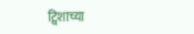ट्विशाच्या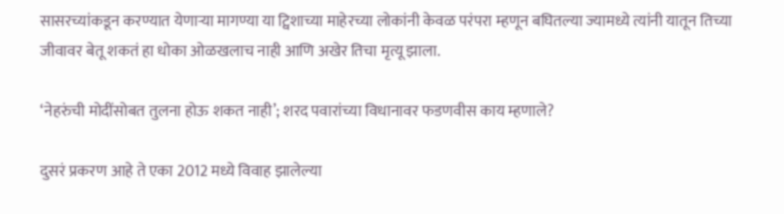सासरच्यांकडून करण्यात येणाऱ्या मागण्या या ट्विशाच्या माहेरच्या लोकांनी केवळ परंपरा म्हणून बघितल्या ज्यामध्ये त्यांनी यातून तिच्या जीवावर बेतू शकतं हा धोका ओळखलाच नाही आणि अखेर तिचा मृत्यू झाला.

‘नेहरुंची मोदींसोबत तुलना होऊ शकत नाही’; शरद पवारांच्या विधानावर फडणवीस काय म्हणाले?

दुसरं प्रकरण आहे ते एका 2012 मध्ये विवाह झालेल्या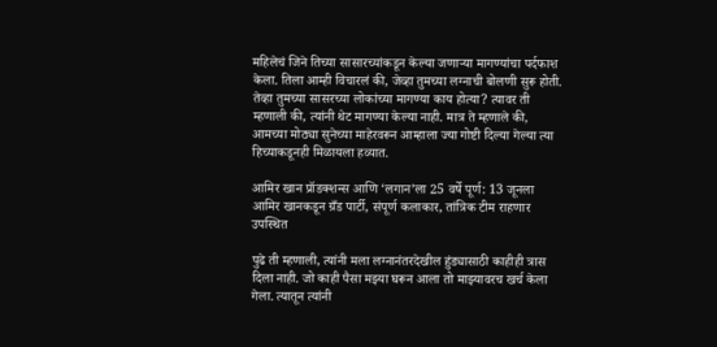महिलेचं जिने तिच्या सासारच्यांकडून केल्या जणाऱ्या मागण्यांचा पर्दफाश केला. तिला आम्ही विचारलं की, जेव्हा तुमच्या लग्नाची बोलणी सुरू होती. तेव्हा तुमच्या सासरच्या लोकांच्या मागण्या काय होत्या? त्यावर ती म्हणाली की, त्यांनी थेट मागण्या केल्या नाही. मात्र ते म्हणाले की, आमच्या मोठ्या सुनेच्या माहेरवरून आम्हाला ज्या गोष्टी दिल्या गेल्या त्या हिच्याकडूनही मिळायला हव्यात.

आमिर खान प्रॉडक्शन्स आणि ‘लगान’ला 25 वर्षे पूर्ण: 13 जूनला आमिर खानकडून ग्रँड पार्टी, संपूर्ण कलाकार, तांत्रिक टीम राहणार उपस्थित

पुढे ती म्हणाली, त्यांनी मला लग्नानंतरदेखील हुंड्यासाठी काहीही त्रास दिला नाही. जो काही पैसा मझ्या घरून आला तो माझ्यावरच खर्च केला गेला. त्यातून त्यांनी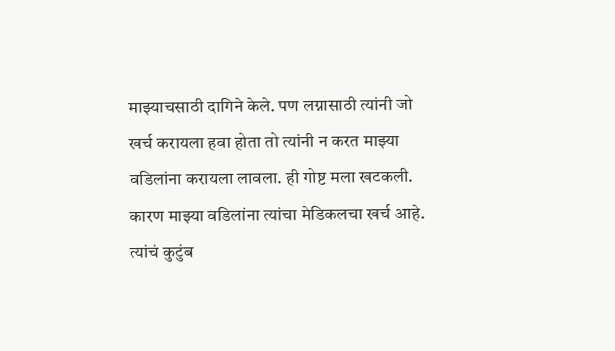माझ्याचसाठी दागिने केले. पण लग्नासाठी त्यांनी जो खर्च करायला हवा होता तो त्यांनी न करत माझ्या वडिलांना करायला लावला. ही गोष्ट मला खटकली. कारण माझ्या वडिलांना त्यांचा मेडिकलचा खर्च आहे. त्यांचं कुटुंब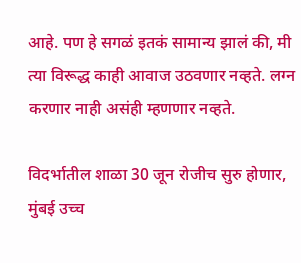आहे. पण हे सगळं इतकं सामान्य झालं की, मी त्या विरूद्ध काही आवाज उठवणार नव्हते. लग्न करणार नाही असंही म्हणणार नव्हते.

विदर्भातील शाळा 30 जून रोजीच सुरु होणार, मुंबई उच्च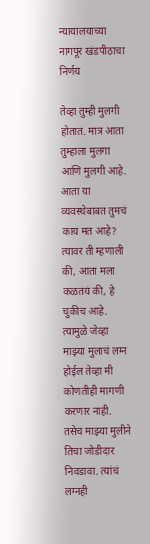न्यायालयाच्या नागपूर खंडपीठाचा निर्णय

तेव्हा तुम्ही मुलगी होतात. मात्र आता तुम्हाला मुलगा आणि मुलगी आहे. आता या व्यवस्थेबाबत तुमचं काय मत आहे? त्यावर ती म्हणाली की, आता मला कळतयं की, हे चुकीच आहे. त्यामुळे जेव्हा माझ्या मुलाचं लग्न होईल तेव्हा मी कोणतीही मागणी करणार नाही. तसेच माझ्या मुलीने तिचा जोडीदार निवडावा. त्यांचं लग्नही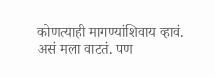कोणत्याही मागण्यांशिवाय व्हावं. असं मला वाटतं. पण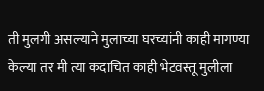ती मुलगी असल्याने मुलाच्या घरच्यांनी काही मागण्या केल्या तर मी त्या कदाचित काही भेटवस्तू मुलीला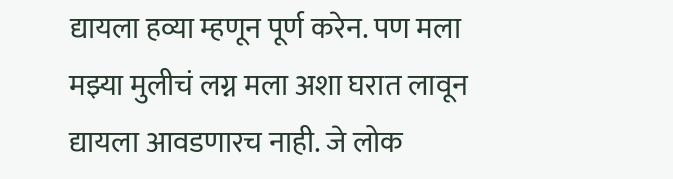द्यायला हव्या म्हणून पूर्ण करेन. पण मला मझ्या मुलीचं लग्न मला अशा घरात लावून द्यायला आवडणारच नाही. जे लोक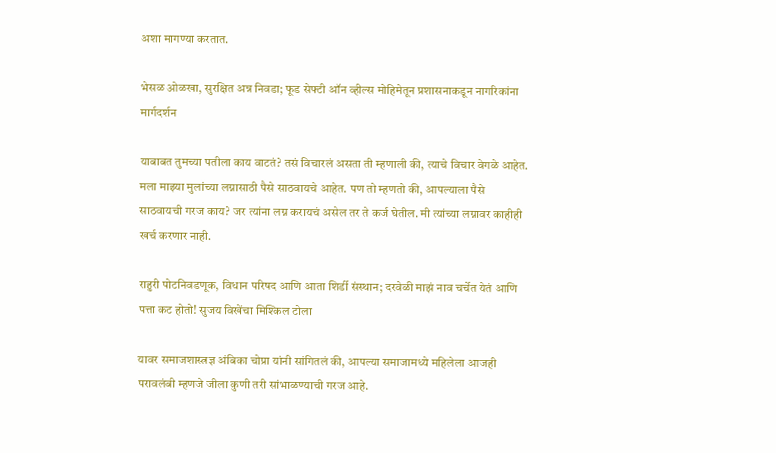अशा मागण्या करतात.

भेसळ ओळखा, सुरक्षित अन्न निवडा; फूड सेफ्टी ऑन व्हील्स मोहिमेतून प्रशासनाकडून नागरिकांना मार्गदर्शन

याबाबत तुमच्या पतीला काय वाटतं? तसं विचारलं असता ती म्हणाली की, त्याचे विचार वेगळे आहेत. मला माझ्या मुलांच्या लग्नासाठी पैसे साठवायचे आहेत. पण तो म्हणतो की, आपल्याला पैसे साठवायची गरज काय? जर त्यांना लग्न करायचं असेल तर ते कर्ज घेतील. मी त्यांच्या लग्नावर काहीही खर्च करणार नाही.

राहुरी पोटनिवडणूक, विधान परिषद आणि आता शिर्डी संस्थान; दरवेळी माझं नाव चर्चेत येतं आणि पत्ता कट होतो! सुजय विखेंचा मिश्किल टोला

यावर समाजशास्त्रज्ञ अंबिका चोप्रा यांनी सांगितलं की, आपल्या समाजामध्ये महिलेला आजही परावलंबी म्हणजे जीला कुणी तरी सांभाळण्याची गरज आहे.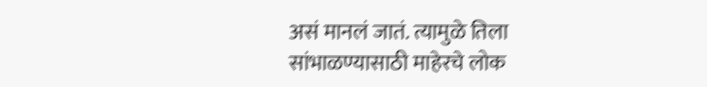असं मानलं जातं. त्यामुळे तिला सांभाळण्यासाठी माहेरचे लोक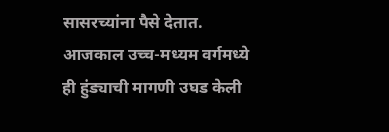सासरच्यांना पैसे देतात. आजकाल उच्च-मध्यम वर्गमध्ये ही हुंड्याची मागणी उघड केली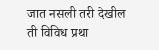जात नसली तरी देखील ती विविध प्रथा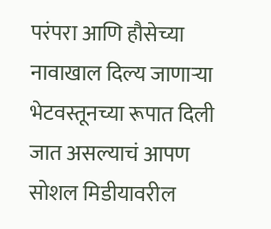परंपरा आणि हौसेच्या नावाखाल दिल्य जाणाऱ्या भेटवस्तूनच्या रूपात दिली जात असल्याचं आपण सोशल मिडीयावरील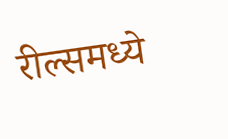रील्समध्ये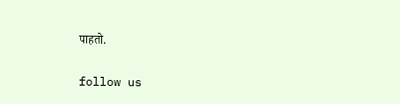पाहतो.

follow us